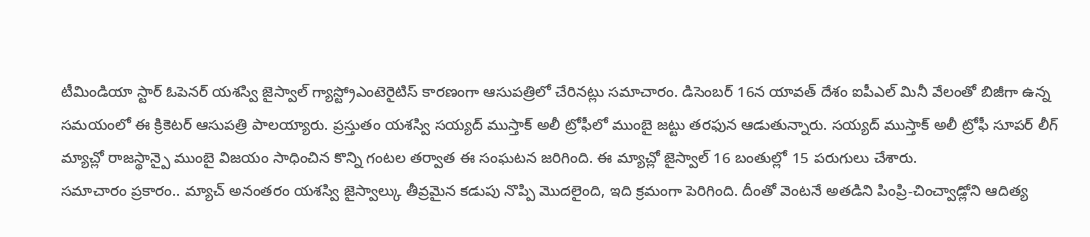టీమిండియా స్టార్ ఓపెనర్ యశస్వి జైస్వాల్ గ్యాస్ట్రోఎంటెరైటిస్ కారణంగా ఆసుపత్రిలో చేరినట్లు సమాచారం. డిసెంబర్ 16న యావత్ దేశం ఐపీఎల్ మినీ వేలంతో బిజీగా ఉన్న సమయంలో ఈ క్రికెటర్ ఆసుపత్రి పాలయ్యారు. ప్రస్తుతం యశస్వి సయ్యద్ ముస్తాక్ అలీ ట్రోఫీలో ముంబై జట్టు తరఫున ఆడుతున్నారు. సయ్యద్ ముస్తాక్ అలీ ట్రోఫీ సూపర్ లీగ్ మ్యాచ్లో రాజస్థాన్పై ముంబై విజయం సాధించిన కొన్ని గంటల తర్వాత ఈ సంఘటన జరిగింది. ఈ మ్యాచ్లో జైస్వాల్ 16 బంతుల్లో 15 పరుగులు చేశారు.
సమాచారం ప్రకారం.. మ్యాచ్ అనంతరం యశస్వి జైస్వాల్కు తీవ్రమైన కడుపు నొప్పి మొదలైంది, ఇది క్రమంగా పెరిగింది. దీంతో వెంటనే అతడిని పింప్రి-చించ్వాడ్లోని ఆదిత్య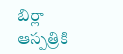బిర్లా ఆస్పత్రికి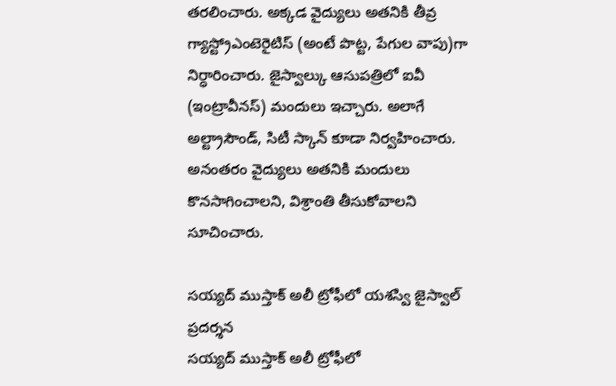తరలించారు. అక్కడ వైద్యులు అతనికి తీవ్ర గ్యాస్ట్రోఎంటెరైటిస్ (అంటే పొట్ట, పేగుల వాపు)గా నిర్ధారించారు. జైస్వాల్కు ఆసుపత్రిలో ఐవీ (ఇంట్రావీనస్) మందులు ఇచ్చారు. అలాగే అల్ట్రాసౌండ్, సిటీ స్కాన్ కూడా నిర్వహించారు. అనంతరం వైద్యులు అతనికి మందులు కొనసాగించాలని, విశ్రాంతి తీసుకోవాలని సూచించారు.

సయ్యద్ ముస్తాక్ అలీ ట్రోఫీలో యశస్వి జైస్వాల్ ప్రదర్శన
సయ్యద్ ముస్తాక్ అలీ ట్రోఫీలో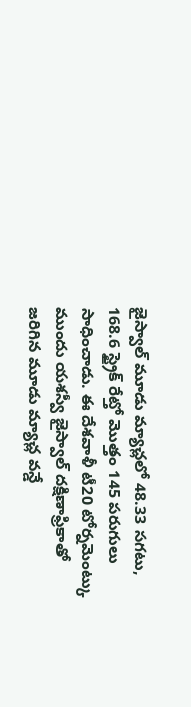జైస్వాల్ మూడు మ్యాచ్లలో 48.33 సగటు, 168.6 స్ట్రైక్ రేట్తో మొత్తం 145 పరుగులు సాధించాడు. ఈ దేశవాళీ టీ20 టోర్నమెంట్కు ముందు యశస్వీ జైస్వాల్ దక్షిణాఫ్రికాతో జరిగిన మూడు మ్యాచ్ల వన్డే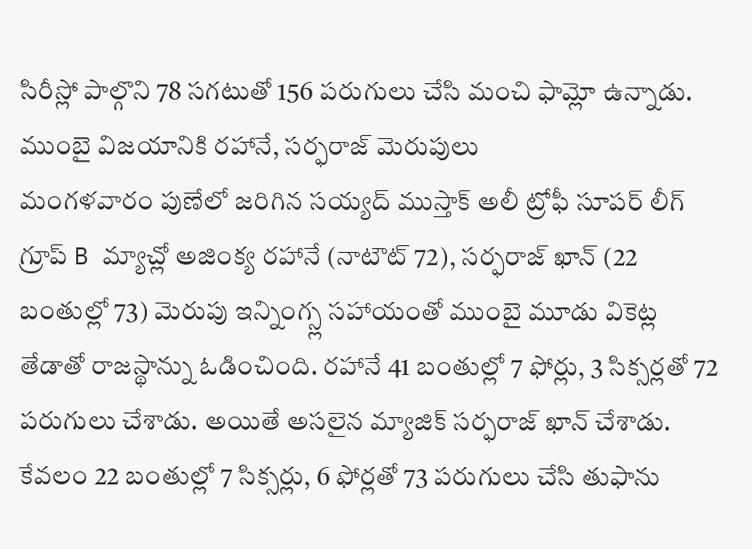సిరీస్లో పాల్గొని 78 సగటుతో 156 పరుగులు చేసి మంచి ఫామ్లో ఉన్నాడు.
ముంబై విజయానికి రహానే, సర్ఫరాజ్ మెరుపులు
మంగళవారం పుణేలో జరిగిన సయ్యద్ ముస్తాక్ అలీ ట్రోఫీ సూపర్ లీగ్ గ్రూప్ B మ్యాచ్లో అజింక్య రహానే (నాటౌట్ 72), సర్ఫరాజ్ ఖాన్ (22 బంతుల్లో 73) మెరుపు ఇన్నింగ్స్ల సహాయంతో ముంబై మూడు వికెట్ల తేడాతో రాజస్థాన్ను ఓడించింది. రహానే 41 బంతుల్లో 7 ఫోర్లు, 3 సిక్సర్లతో 72 పరుగులు చేశాడు. అయితే అసలైన మ్యాజిక్ సర్ఫరాజ్ ఖాన్ చేశాడు. కేవలం 22 బంతుల్లో 7 సిక్సర్లు, 6 ఫోర్లతో 73 పరుగులు చేసి తుఫాను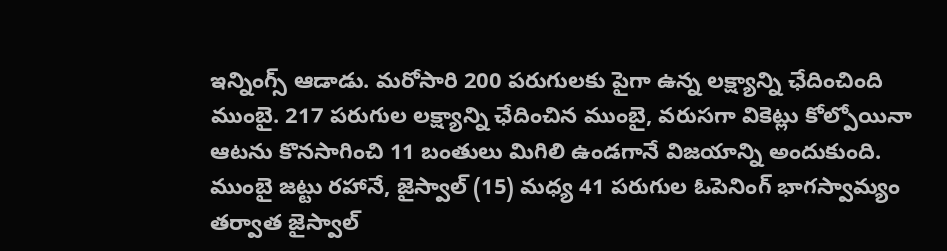ఇన్నింగ్స్ ఆడాడు. మరోసారి 200 పరుగులకు పైగా ఉన్న లక్ష్యాన్ని ఛేదించింది ముంబై. 217 పరుగుల లక్ష్యాన్ని ఛేదించిన ముంబై, వరుసగా వికెట్లు కోల్పోయినా ఆటను కొనసాగించి 11 బంతులు మిగిలి ఉండగానే విజయాన్ని అందుకుంది.
ముంబై జట్టు రహానే, జైస్వాల్ (15) మధ్య 41 పరుగుల ఓపెనింగ్ భాగస్వామ్యం తర్వాత జైస్వాల్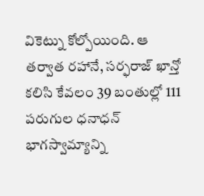వికెట్ను కోల్పోయింది. ఆ తర్వాత రహానే, సర్ఫరాజ్ ఖాన్తో కలిసి కేవలం 39 బంతుల్లో 111 పరుగుల ధనాధన్ భాగస్వామ్యాన్ని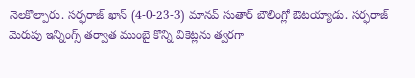నెలకొల్పారు. సర్ఫరాజ్ ఖాన్ (4-0-23-3) మానవ్ సుతార్ బౌలింగ్లో ఔటయ్యాడు. సర్ఫరాజ్ మెరుపు ఇన్నింగ్స్ తర్వాత ముంబై కొన్ని వికెట్లను త్వరగా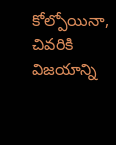కోల్పోయినా, చివరికి విజయాన్ని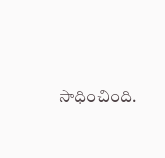సాధించింది.